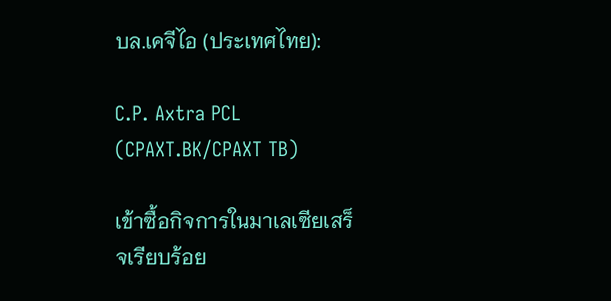บล.เคจีไอ (ประเทศไทย):

C.P. Axtra PCL (CPAXT.BK/CPAXT TB)

เข้าซื้อกิจการในมาเลเซียเสร็จเรียบร้อย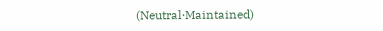(Neutral‧Maintained)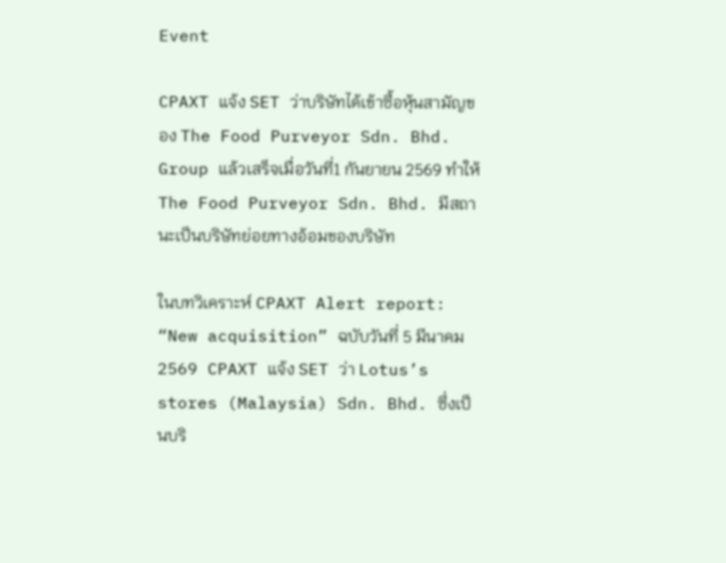Event

CPAXT แจ้ง SET ว่าบริษัทได้เข้าซื้อหุ้นสามัญของ The Food Purveyor Sdn. Bhd. Group แล้วเสร็จเมื่อวันที่1 กันยายน 2569 ทำให้ The Food Purveyor Sdn. Bhd. มีสถานะเป็นบริษัทย่อยทางอ้อมของบริษัท

ในบทวิเคราะห์ CPAXT Alert report: “New acquisition” ฉบับวันที่ 5 มีนาคม 2569 CPAXT แจ้ง SET ว่า Lotus’s stores (Malaysia) Sdn. Bhd. ซึ่งเป็นบริ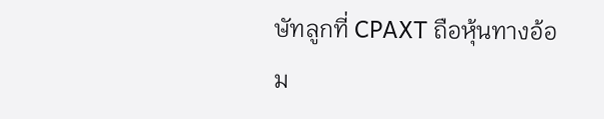ษัทลูกที่ CPAXT ถือหุ้นทางอ้อม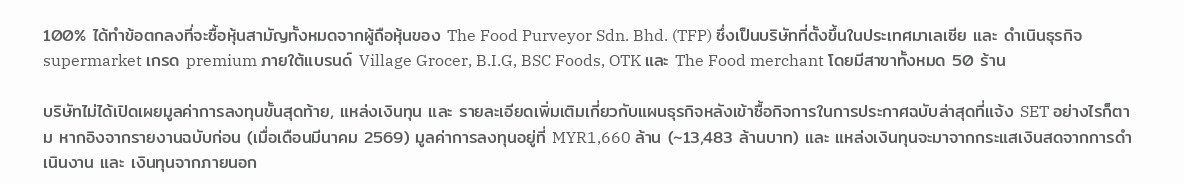100% ได้ทำข้อตกลงที่จะซื้อหุ้นสามัญทั้งหมดจากผู้ถือหุ้นของ The Food Purveyor Sdn. Bhd. (TFP) ซึ่งเป็นบริษัทที่ตั้งขึ้นในประเทศมาเลเซีย และ ดำเนินธุรกิจ supermarket เกรด premium ภายใต้แบรนด์ Village Grocer, B.I.G, BSC Foods, OTK และ The Food merchant โดยมีสาขาทั้งหมด 50 ร้าน

บริษัทไม่ได้เปิดเผยมูลค่าการลงทุนขั้นสุดท้าย, แหล่งเงินทุน และ รายละเอียดเพิ่มเติมเกี่ยวกับแผนธุรกิจหลังเข้าซื้อกิจการในการประกาศฉบับล่าสุดที่แจ้ง SET อย่างไรก็ตาม หากอิงจากรายงานฉบับก่อน (เมื่อเดือนมีนาคม 2569) มูลค่าการลงทุนอยู่ที่ MYR1,660 ล้าน (~13,483 ล้านบาท) และ แหล่งเงินทุนจะมาจากกระแสเงินสดจากการดำเนินงาน และ เงินทุนจากภายนอก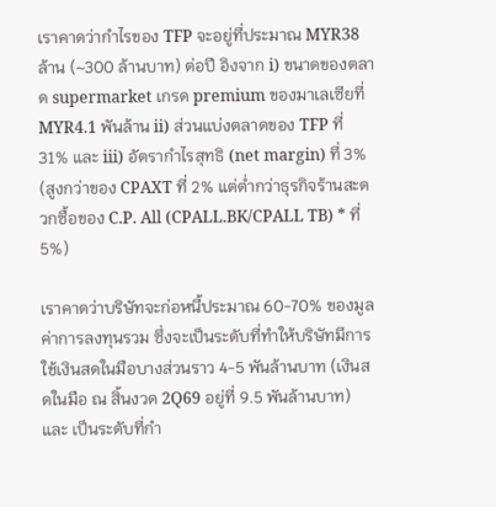เราคาดว่ากำไรของ TFP จะอยู่ที่ประมาณ MYR38 ล้าน (~300 ล้านบาท) ต่อปี อิงจาก i) ขนาดของตลาด supermarket เกรด premium ของมาเลเซียที่ MYR4.1 พันล้าน ii) ส่วนแบ่งตลาดของ TFP ที่ 31% และ iii) อัตรากำไรสุทธิ (net margin) ที่ 3% (สูงกว่าของ CPAXT ที่ 2% แต่ต่ำกว่าธุรกิจร้านสะดวกซื้อของ C.P. All (CPALL.BK/CPALL TB) * ที่ 5%)

เราคาดว่าบริษัทจะก่อหนี้ประมาณ 60-70% ของมูลค่าการลงทุนรวม ซึ่งจะเป็นระดับที่ทำให้บริษัทมีการใช้เงินสดในมือบางส่วนราว 4-5 พันล้านบาท (เงินสดในมือ ณ สิ้นงวด 2Q69 อยู่ที่ 9.5 พันล้านบาท) และ เป็นระดับที่กำ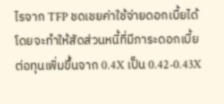ไรจาก TFP ชดเชยค่าใช้จ่ายดอกเบี้ยได้ โดยจะทำให้สัดส่วนหนี้ที่มีภาระดอกเบี้ยต่อทุนเพิ่มขึ้นจาก 0.4X เป็น 0.42-0.43X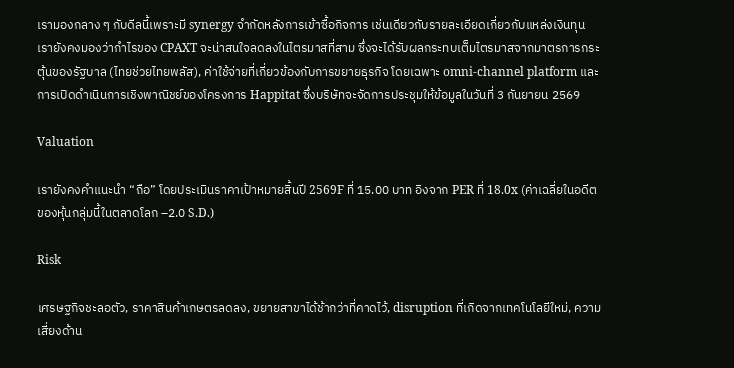เรามองกลาง ๆ กับดีลนี้เพราะมี synergy จำกัดหลังการเข้าซื้อกิจการ เช่นเดียวกับรายละเอียดเกี่ยวกับแหล่งเงินทุน เรายังคงมองว่ากำไรของ CPAXT จะน่าสนใจลดลงในไตรมาสที่สาม ซึ่งจะได้รับผลกระทบเต็มไตรมาสจากมาตรการกระตุ้นของรัฐบาล (ไทยช่วยไทยพลัส), ค่าใช้จ่ายที่เกี่ยวข้องกับการขยายธุรกิจ โดยเฉพาะ omni-channel platform และ การเปิดดำเนินการเชิงพาณิชย์ของโครงการ Happitat ซึ่งบริษัทจะจัดการประชุมให้ข้อมูลในวันที่ 3 กันยายน 2569

Valuation

เรายังคงคำแนะนำ “ถือ” โดยประเมินราคาเป้าหมายสิ้นปี 2569F ที่ 15.00 บาท อิงจาก PER ที่ 18.0x (ค่าเฉลี่ยในอดีตของหุ้นกลุ่มนี้ในตลาดโลก –2.0 S.D.)

Risk

เศรษฐกิจชะลอตัว, ราคาสินค้าเกษตรลดลง, ขยายสาขาได้ช้ากว่าที่คาดไว้, disruption ที่เกิดจากเทคโนโลยีใหม่, ความเสี่ยงด้าน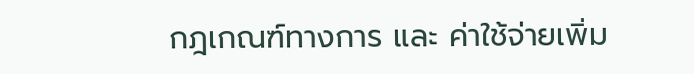กฎเกณฑ์ทางการ และ ค่าใช้จ่ายเพิ่ม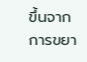ขึ้นจากการขยา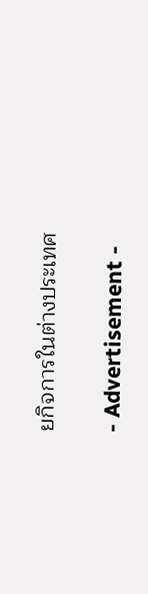ยกิจการในต่างประเทศ

- Advertisement -